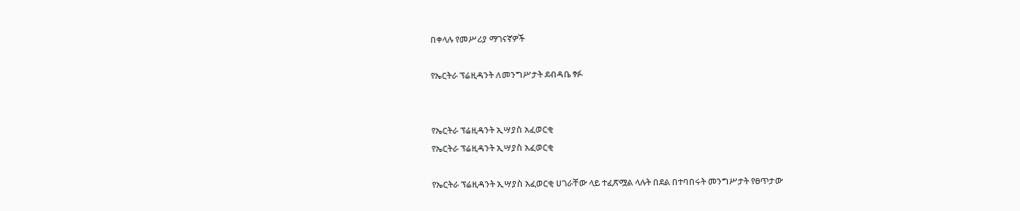በቀላሉ የመሥሪያ ማገናኛዎች

የኤርትራ ፕሬዚዳንት ለመንግሥታት ደብዳቤ ፃፉ


የኤርትራ ፕሬዚዳንት ኢሣያስ አፈወርቂ
የኤርትራ ፕሬዚዳንት ኢሣያስ አፈወርቂ

የኤርትራ ፕሬዚዳንት ኢሣያስ አፈወርቂ ሀገራቸው ላይ ተፈጽሟል ላሉት በደል በተባበሩት መንግሥታት የፀጥታው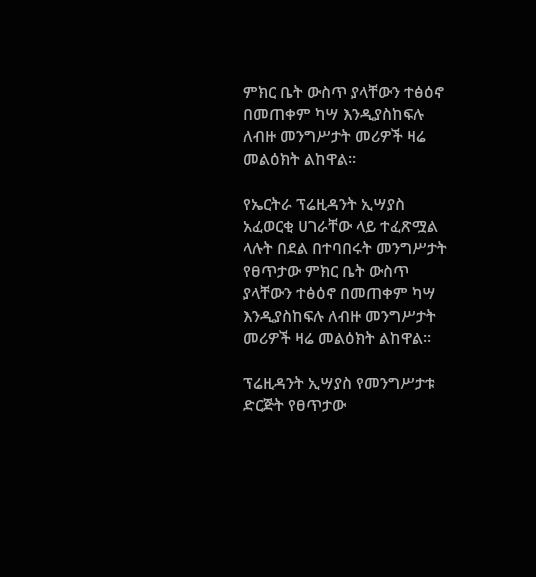ምክር ቤት ውስጥ ያላቸውን ተፅዕኖ በመጠቀም ካሣ እንዲያስከፍሉ ለብዙ መንግሥታት መሪዎች ዛሬ መልዕክት ልከዋል፡፡

የኤርትራ ፕሬዚዳንት ኢሣያስ አፈወርቂ ሀገራቸው ላይ ተፈጽሟል ላሉት በደል በተባበሩት መንግሥታት የፀጥታው ምክር ቤት ውስጥ ያላቸውን ተፅዕኖ በመጠቀም ካሣ እንዲያስከፍሉ ለብዙ መንግሥታት መሪዎች ዛሬ መልዕክት ልከዋል፡፡

ፕሬዚዳንት ኢሣያስ የመንግሥታቱ ድርጅት የፀጥታው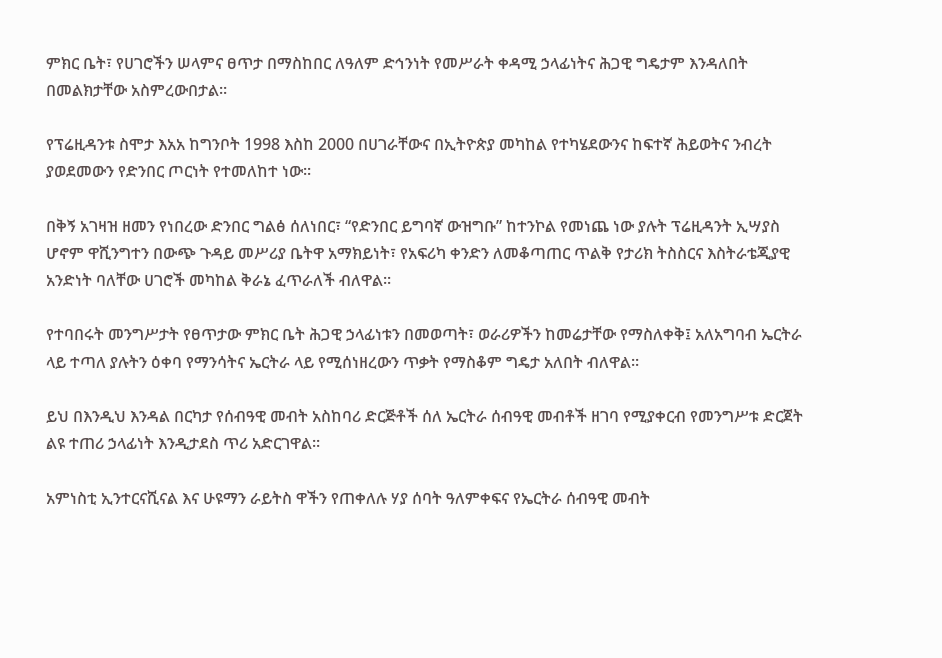ምክር ቤት፣ የሀገሮችን ሠላምና ፀጥታ በማስከበር ለዓለም ድኅንነት የመሥራት ቀዳሚ ኃላፊነትና ሕጋዊ ግዴታም እንዳለበት በመልክታቸው አስምረውበታል፡፡

የፕሬዚዳንቱ ስሞታ እአአ ከግንቦት 1998 እስከ 2000 በሀገራቸውና በኢትዮጵያ መካከል የተካሄደውንና ከፍተኛ ሕይወትና ንብረት ያወደመውን የድንበር ጦርነት የተመለከተ ነው፡፡

በቅኝ አገዛዝ ዘመን የነበረው ድንበር ግልፅ ሰለነበር፣ “የድንበር ይግባኛ ውዝግቡ” ከተንኮል የመነጨ ነው ያሉት ፕሬዚዳንት ኢሣያስ ሆኖም ዋሺንግተን በውጭ ጉዳይ መሥሪያ ቤትዋ አማክይነት፣ የአፍሪካ ቀንድን ለመቆጣጠር ጥልቅ የታሪክ ትስስርና እስትራቴጂያዊ አንድነት ባለቸው ሀገሮች መካከል ቅራኔ ፈጥራለች ብለዋል፡፡

የተባበሩት መንግሥታት የፀጥታው ምክር ቤት ሕጋዊ ኃላፊነቱን በመወጣት፣ ወራሪዎችን ከመሬታቸው የማስለቀቅ፤ አለአግባብ ኤርትራ ላይ ተጣለ ያሉትን ዕቀባ የማንሳትና ኤርትራ ላይ የሚሰነዘረውን ጥቃት የማስቆም ግዴታ አለበት ብለዋል፡፡

ይህ በእንዲህ እንዳል በርካታ የሰብዓዊ መብት አስከባሪ ድርጅቶች ሰለ ኤርትራ ሰብዓዊ መብቶች ዘገባ የሚያቀርብ የመንግሥቱ ድርጀት ልዩ ተጠሪ ኃላፊነት እንዲታደስ ጥሪ አድርገዋል፡፡

አምነስቲ ኢንተርናሺናል እና ሁዩማን ራይትስ ዋችን የጠቀለሉ ሃያ ሰባት ዓለምቀፍና የኤርትራ ሰብዓዊ መብት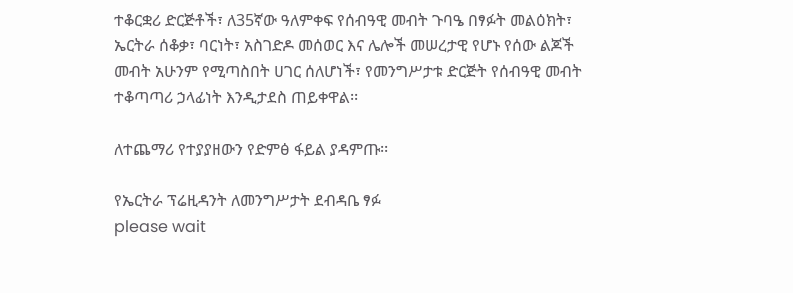ተቆርቋሪ ድርጅቶች፣ ለ35ኛው ዓለምቀፍ የሰብዓዊ መብት ጉባዔ በፃፉት መልዕክት፣ ኤርትራ ሰቆቃ፣ ባርነት፣ አስገድዶ መሰወር እና ሌሎች መሠረታዊ የሆኑ የሰው ልጆች መብት አሁንም የሚጣስበት ሀገር ሰለሆነች፣ የመንግሥታቱ ድርጅት የሰብዓዊ መብት ተቆጣጣሪ ኃላፊነት እንዲታደስ ጠይቀዋል፡፡

ለተጨማሪ የተያያዘውን የድምፅ ፋይል ያዳምጡ፡፡

የኤርትራ ፕሬዚዳንት ለመንግሥታት ደብዳቤ ፃፉ
please wait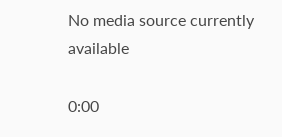No media source currently available

0:00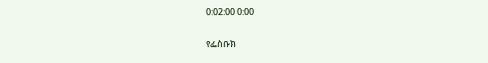0:02:00 0:00

የፌስቡክ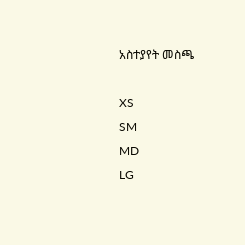አስተያየት መስጫ

XS
SM
MD
LG